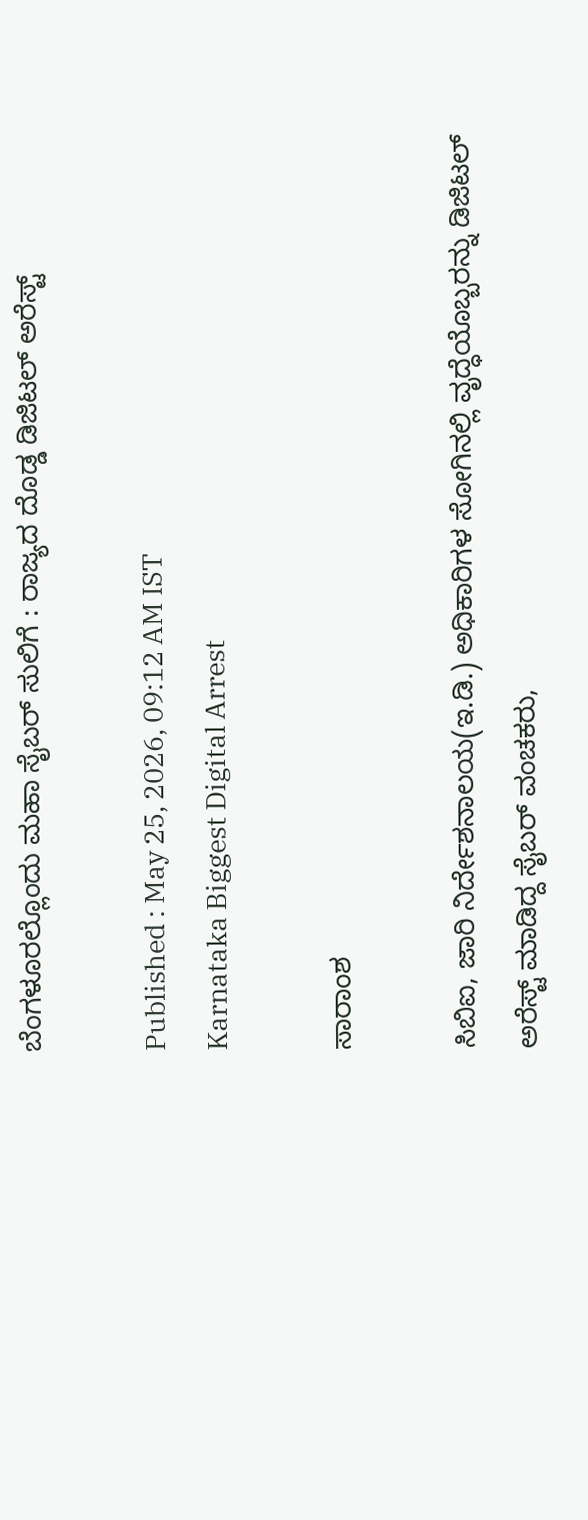ಬೆಂಗಳೂರಲ್ಲೊಂದು ಮಹಾ ಸೈಬರ್‌ ಸುಲಿಗೆ : ರಾಜ್ಯದ ದೊಡ್ಡ ಡಿಜಿಟಲ್‌ ಅರೆಸ್ಟ್‌

Published : May 25, 2026, 09:12 AM IST
Karnataka Biggest Digital Arrest

ಸಾರಾಂಶ

ಸಿಬಿಐ, ಜಾರಿ ನಿರ್ದೇಶನಾಲಯ(ಇ.ಡಿ.) ಅಧಿಕಾರಿಗಳ ಸೋಗಿನಲ್ಲಿ ವೃದ್ಧೆಯೊಬ್ಬರನ್ನು ಡಿಜಿಟಲ್‌ ಅರೆಸ್ಟ್ ಮಾಡಿದ್ದ ಸೈಬರ್ ವಂಚಕರು,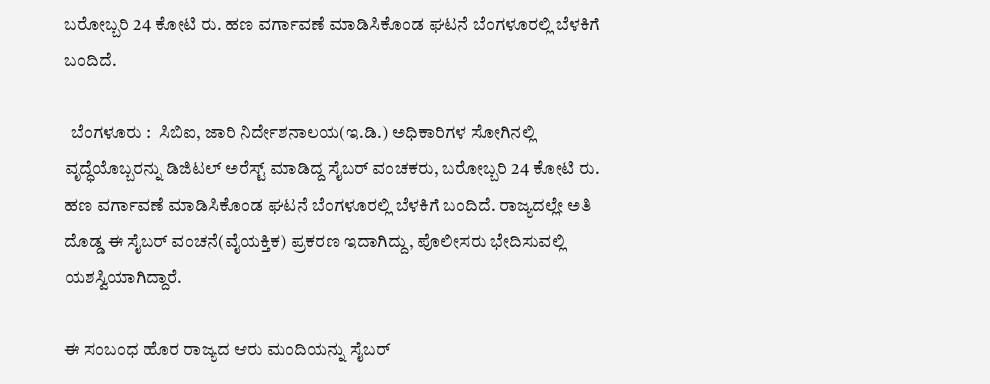ಬರೋಬ್ಬರಿ 24 ಕೋಟಿ ರು. ಹಣ ವರ್ಗಾವಣೆ ಮಾಡಿಸಿಕೊಂಡ ಘಟನೆ ಬೆಂಗಳೂರಲ್ಲಿ ಬೆಳಕಿಗೆ ಬಂದಿದೆ.

  ಬೆಂಗಳೂರು :  ಸಿಬಿಐ, ಜಾರಿ ನಿರ್ದೇಶನಾಲಯ(ಇ.ಡಿ.) ಅಧಿಕಾರಿಗಳ ಸೋಗಿನಲ್ಲಿ ವೃದ್ಧೆಯೊಬ್ಬರನ್ನು ಡಿಜಿಟಲ್‌ ಅರೆಸ್ಟ್ ಮಾಡಿದ್ದ ಸೈಬರ್ ವಂಚಕರು, ಬರೋಬ್ಬರಿ 24 ಕೋಟಿ ರು. ಹಣ ವರ್ಗಾವಣೆ ಮಾಡಿಸಿಕೊಂಡ ಘಟನೆ ಬೆಂಗಳೂರಲ್ಲಿ ಬೆಳಕಿಗೆ ಬಂದಿದೆ. ರಾಜ್ಯದಲ್ಲೇ ಅತಿ ದೊಡ್ಡ ಈ ಸೈಬರ್‌ ವಂಚನೆ(ವೈಯಕ್ತಿಕ) ಪ್ರಕರಣ ಇದಾಗಿದ್ದು, ಪೊಲೀಸರು ಭೇದಿಸುವಲ್ಲಿ ಯಶಸ್ವಿಯಾಗಿದ್ದಾರೆ.

ಈ ಸಂಬಂಧ ಹೊರ ರಾಜ್ಯದ ಆರು ಮಂದಿಯನ್ನು ಸೈಬರ್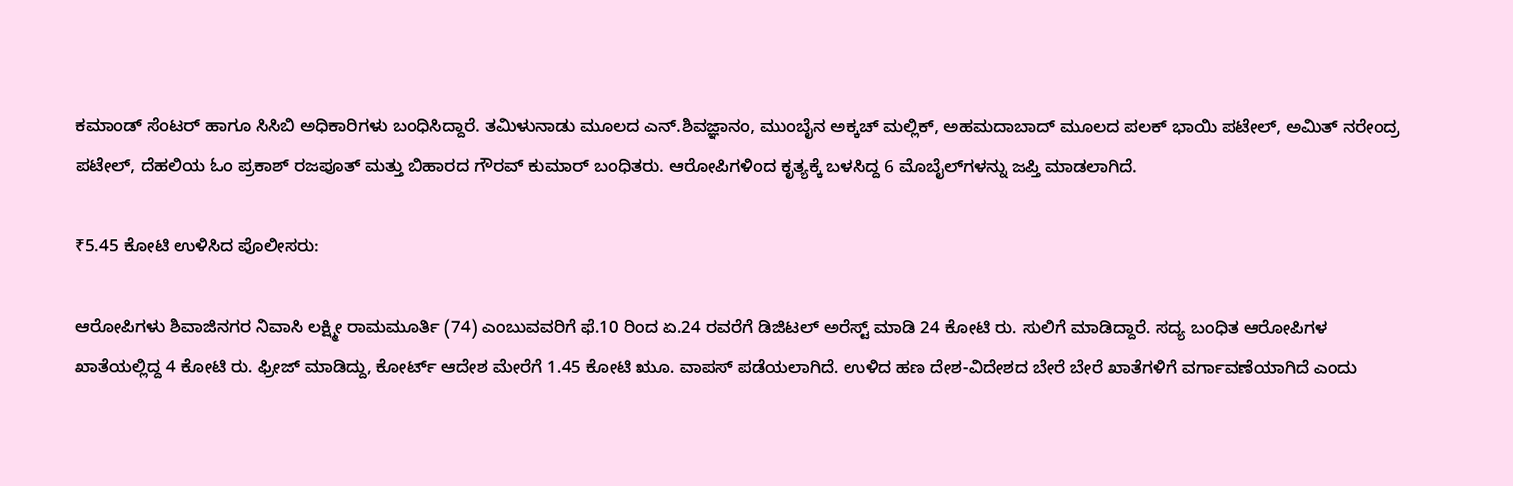ಕಮಾಂಡ್ ಸೆಂಟರ್‌ ಹಾಗೂ ಸಿಸಿಬಿ ಅಧಿಕಾರಿಗಳು ಬಂಧಿಸಿದ್ದಾರೆ. ತಮಿಳುನಾಡು ಮೂಲದ ಎನ್‌.ಶಿವಜ್ಞಾನಂ, ಮುಂಬೈನ ಅಕ್ಕಚ್‌ ಮಲ್ಲಿಕ್‌, ಅಹಮದಾಬಾದ್ ಮೂಲದ ಪಲಕ್‌ ಭಾಯಿ ಪಟೇಲ್, ಅಮಿತ್ ನರೇಂದ್ರ ಪಟೇಲ್, ದೆಹಲಿಯ ಓಂ ಪ್ರಕಾಶ್ ರಜಪೂತ್ ಮತ್ತು ಬಿಹಾರದ ಗೌರವ್ ಕುಮಾರ್ ಬಂಧಿತರು. ಆರೋಪಿಗಳಿಂದ ಕೃತ್ಯಕ್ಕೆ ಬಳಸಿದ್ದ 6 ಮೊಬೈಲ್‌ಗಳನ್ನು ಜಪ್ತಿ ಮಾಡಲಾಗಿದೆ.

₹5.45 ಕೋಟಿ ಉಳಿಸಿದ ಪೊಲೀಸರು:

ಆರೋಪಿಗಳು ಶಿವಾಜಿನಗರ ನಿವಾಸಿ ಲಕ್ಷ್ಮೀ ರಾಮಮೂರ್ತಿ (74) ಎಂಬುವವರಿಗೆ ಫೆ.10 ರಿಂದ ಏ.24 ರವರೆಗೆ ಡಿಜಿಟಲ್‌ ಅರೆಸ್ಟ್‌ ಮಾಡಿ 24 ಕೋಟಿ ರು. ಸುಲಿಗೆ ಮಾಡಿದ್ದಾರೆ. ಸದ್ಯ ಬಂಧಿತ ಆರೋಪಿಗಳ ಖಾತೆಯಲ್ಲಿದ್ದ 4 ಕೋಟಿ ರು. ಫ್ರೀಜ್ ಮಾಡಿದ್ದು, ಕೋರ್ಟ್‌ ಆದೇಶ ಮೇರೆಗೆ 1.45 ಕೋಟಿ ಋೂ. ವಾಪಸ್ ಪಡೆಯಲಾಗಿದೆ. ಉಳಿದ ಹಣ ದೇಶ-ವಿದೇಶದ ಬೇರೆ ಬೇರೆ ಖಾತೆಗಳಿಗೆ ವರ್ಗಾವಣೆಯಾಗಿದೆ ಎಂದು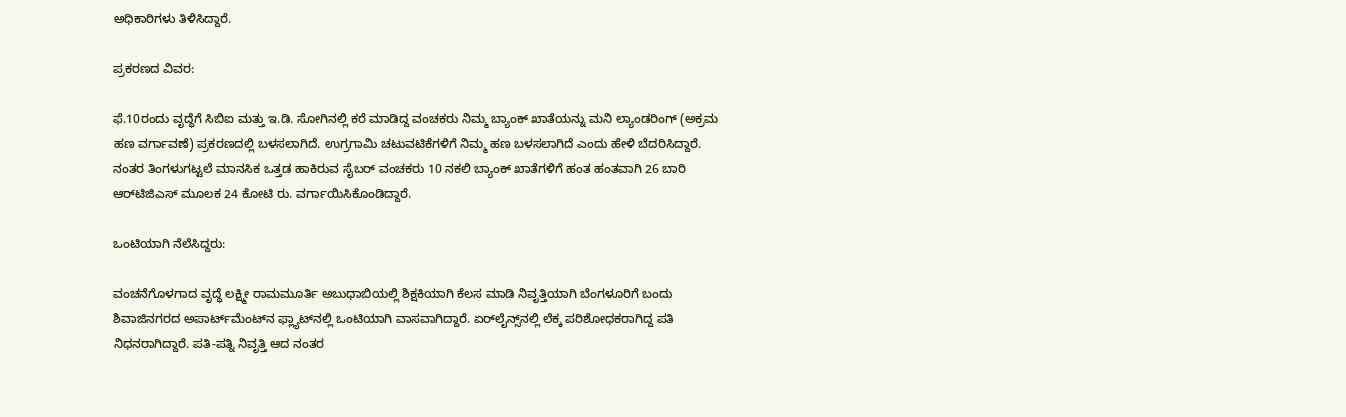ಅಧಿಕಾರಿಗಳು ತಿಳಿಸಿದ್ದಾರೆ.

ಪ್ರಕರಣದ ವಿವರ:

ಫೆ.10ರಂದು ವೃದ್ಧೆಗೆ ಸಿಬಿಐ ಮತ್ತು ಇ.ಡಿ. ಸೋಗಿನಲ್ಲಿ ಕರೆ ಮಾಡಿದ್ದ ವಂಚಕರು ನಿಮ್ಮ ಬ್ಯಾಂಕ್ ಖಾತೆಯನ್ನು ಮನಿ ಲ್ಯಾಂಡರಿಂಗ್ (ಅಕ್ರಮ ಹಣ ವರ್ಗಾವಣೆ) ಪ್ರಕರಣದಲ್ಲಿ ಬಳಸಲಾಗಿದೆ. ಉಗ್ರಗಾಮಿ ಚಟುವಟಿಕೆಗಳಿಗೆ ನಿಮ್ಮ ಹಣ ಬಳಸಲಾಗಿದೆ ಎಂದು ಹೇಳಿ ಬೆದರಿಸಿದ್ದಾರೆ. ನಂತರ ತಿಂಗಳುಗಟ್ಟಲೆ ಮಾನಸಿಕ ಒತ್ತಡ ಹಾಕಿರುವ ಸೈಬರ್ ವಂಚಕರು 10 ನಕಲಿ ಬ್ಯಾಂಕ್ ಖಾತೆಗಳಿಗೆ ಹಂತ ಹಂತವಾಗಿ 26 ಬಾರಿ ಆರ್‌ಟಿಜಿಎಸ್ ಮೂಲಕ 24 ಕೋಟಿ ರು. ವರ್ಗಾಯಿಸಿಕೊಂಡಿದ್ದಾರೆ.

ಒಂಟಿಯಾಗಿ ನೆಲೆಸಿದ್ದರು:

ವಂಚನೆಗೊಳಗಾದ ವೃದ್ಧೆ ಲಕ್ಷ್ಮೀ ರಾಮಮೂರ್ತಿ ಅಬುಧಾಬಿಯಲ್ಲಿ ಶಿಕ್ಷಕಿಯಾಗಿ ಕೆಲಸ ಮಾಡಿ ನಿವೃತ್ತಿಯಾಗಿ ಬೆಂಗಳೂರಿಗೆ ಬಂದು ಶಿವಾಜಿನಗರದ ಅಪಾರ್ಟ್‌ಮೆಂಟ್‌ನ ಫ್ಲ್ಯಾಟ್‌ನಲ್ಲಿ ಒಂಟಿಯಾಗಿ ವಾಸವಾಗಿದ್ದಾರೆ. ಏರ್‌ಲೈನ್ಸ್‌ನಲ್ಲಿ ಲೆಕ್ಕ ಪರಿಶೋಧಕರಾಗಿದ್ದ ಪತಿ ನಿಧನರಾಗಿದ್ದಾರೆ. ಪತಿ-ಪತ್ನಿ ನಿವೃತ್ತಿ ಆದ ನಂತರ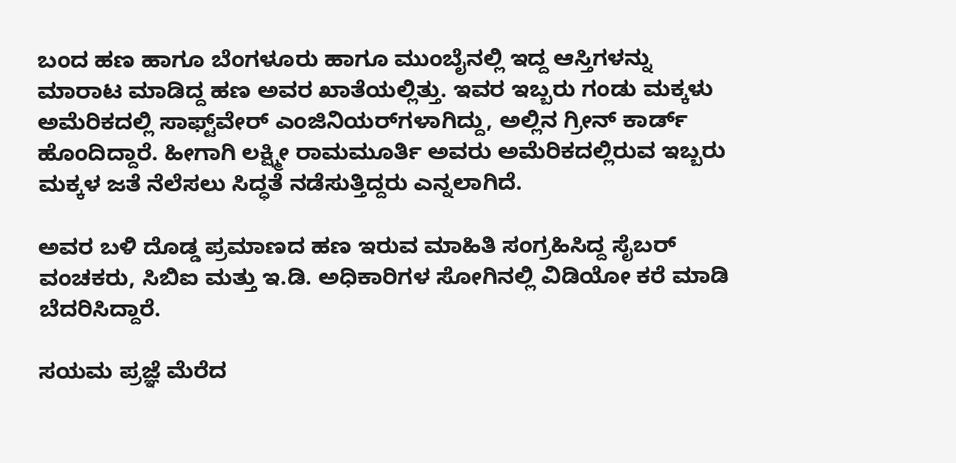ಬಂದ ಹಣ ಹಾಗೂ ಬೆಂಗಳೂರು ಹಾಗೂ ಮುಂಬೈನಲ್ಲಿ ಇದ್ದ ಆಸ್ತಿಗಳನ್ನು ಮಾರಾಟ ಮಾಡಿದ್ದ ಹಣ ಅವರ ಖಾತೆಯಲ್ಲಿತ್ತು. ಇವರ ಇಬ್ಬರು ಗಂಡು ಮಕ್ಕಳು ಅಮೆರಿಕದಲ್ಲಿ ಸಾಫ್ಟ್‌ವೇರ್‌ ಎಂಜಿನಿಯರ್‌ಗಳಾಗಿದ್ದು, ಅಲ್ಲಿನ ಗ್ರೀನ್‌ ಕಾರ್ಡ್‌ ಹೊಂದಿದ್ದಾರೆ. ಹೀಗಾಗಿ ಲಕ್ಷ್ಮೀ ರಾಮಮೂರ್ತಿ ಅವರು ಅಮೆರಿಕದಲ್ಲಿರುವ ಇಬ್ಬರು ಮಕ್ಕಳ ಜತೆ ನೆಲೆಸಲು ಸಿದ್ಧತೆ ನಡೆಸುತ್ತಿದ್ದರು ಎನ್ನಲಾಗಿದೆ.

ಅವರ ಬಳಿ ದೊಡ್ಡ ಪ್ರಮಾಣದ ಹಣ ಇರುವ ಮಾಹಿತಿ ಸಂಗ್ರಹಿಸಿದ್ದ ಸೈಬರ್ ವಂಚಕರು, ಸಿಬಿಐ ಮತ್ತು ಇ.ಡಿ. ಅಧಿಕಾರಿಗಳ ಸೋಗಿನಲ್ಲಿ ವಿಡಿಯೋ ಕರೆ ಮಾಡಿ ಬೆದರಿಸಿದ್ದಾರೆ.

ಸಯಮ ಪ್ರಜ್ಞೆ ಮೆರೆದ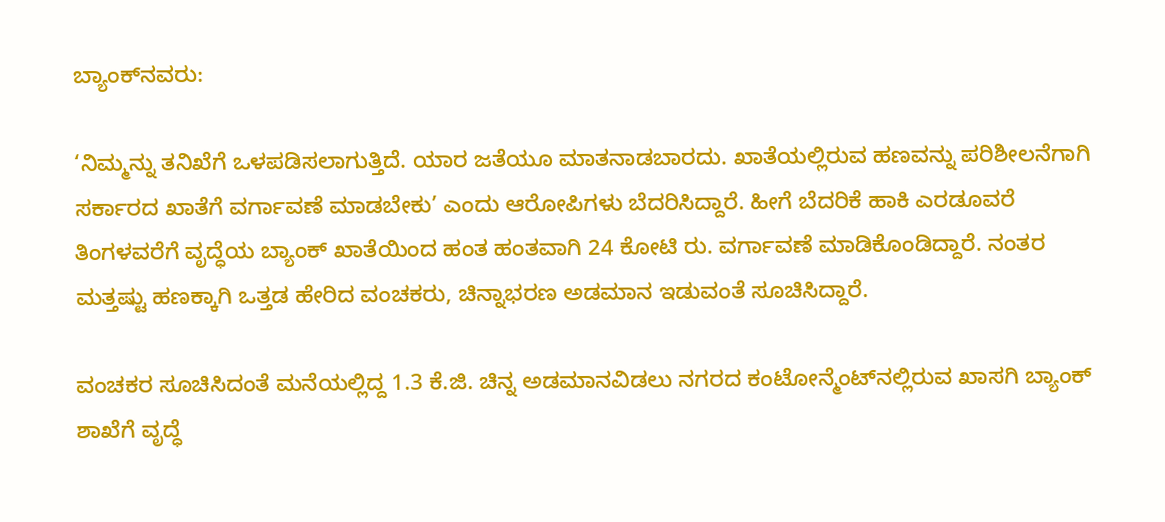ಬ್ಯಾಂಕ್‌ನವರು:

‘ನಿಮ್ಮನ್ನು ತನಿಖೆಗೆ ಒಳಪಡಿಸಲಾಗುತ್ತಿದೆ. ಯಾರ ಜತೆಯೂ ಮಾತನಾಡಬಾರದು. ಖಾತೆಯಲ್ಲಿರುವ ಹಣವನ್ನು ಪರಿಶೀಲನೆಗಾಗಿ ಸರ್ಕಾರದ ಖಾತೆಗೆ ವರ್ಗಾವಣೆ ಮಾಡಬೇಕು’ ಎಂದು ಆರೋಪಿಗಳು ಬೆದರಿಸಿದ್ದಾರೆ. ಹೀಗೆ ಬೆದರಿಕೆ ಹಾಕಿ ಎರಡೂವರೆ ತಿಂಗಳವರೆಗೆ ವೃದ್ಧೆಯ ಬ್ಯಾಂಕ್ ಖಾತೆಯಿಂದ ಹಂತ ಹಂತವಾಗಿ 24 ಕೋಟಿ ರು. ವರ್ಗಾವಣೆ ಮಾಡಿಕೊಂಡಿದ್ದಾರೆ. ನಂತರ ಮತ್ತಷ್ಟು ಹಣಕ್ಕಾಗಿ ಒತ್ತಡ ಹೇರಿದ ವಂಚಕರು, ಚಿನ್ನಾಭರಣ ಅಡಮಾನ ಇಡುವಂತೆ ಸೂಚಿಸಿದ್ದಾರೆ.

ವಂಚಕರ ಸೂಚಿಸಿದಂತೆ ಮನೆಯಲ್ಲಿದ್ದ 1.3 ಕೆ.ಜಿ. ಚಿನ್ನ ಅಡಮಾನವಿಡಲು ನಗರದ ಕಂಟೋನ್ಮೆಂಟ್‌ನಲ್ಲಿರುವ ಖಾಸಗಿ ಬ್ಯಾಂಕ್ ಶಾಖೆಗೆ ವೃದ್ಧೆ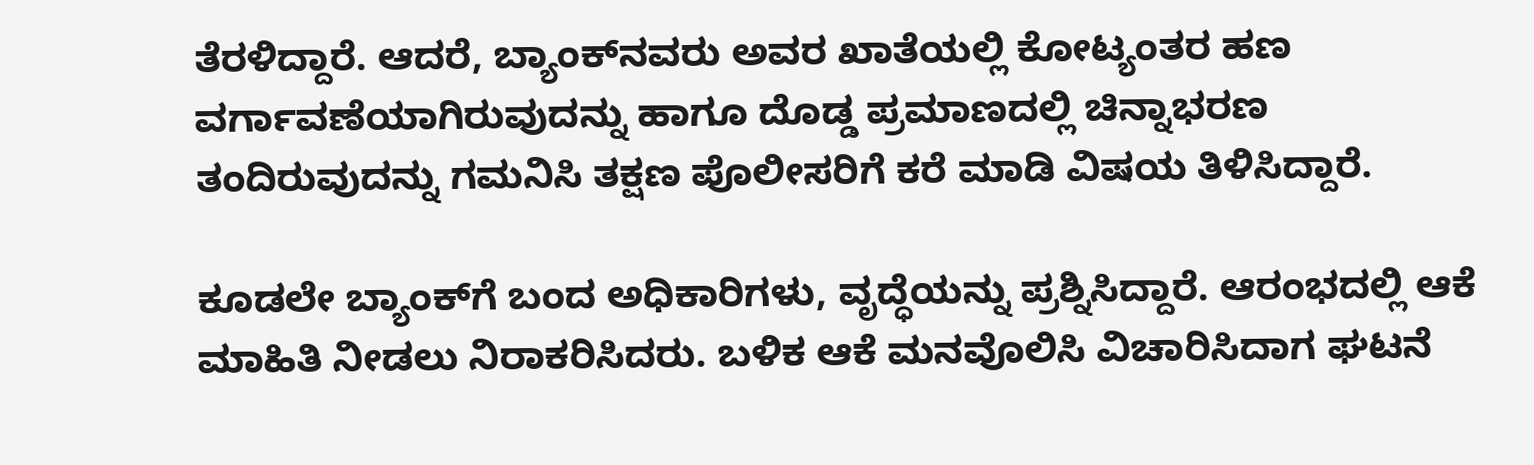ತೆರಳಿದ್ದಾರೆ. ಆದರೆ, ಬ್ಯಾಂಕ್‌ನವರು ಅವರ ಖಾತೆಯಲ್ಲಿ ಕೋಟ್ಯಂತರ ಹಣ ವರ್ಗಾವಣೆಯಾಗಿರುವುದನ್ನು ಹಾಗೂ ದೊಡ್ಡ ಪ್ರಮಾಣದಲ್ಲಿ ಚಿನ್ನಾಭರಣ ತಂದಿರುವುದನ್ನು ಗಮನಿಸಿ ತಕ್ಷಣ ಪೊಲೀಸರಿಗೆ ಕರೆ ಮಾಡಿ ವಿಷಯ ತಿಳಿಸಿದ್ದಾರೆ.

ಕೂಡಲೇ ಬ್ಯಾಂಕ್‌ಗೆ ಬಂದ ಅಧಿಕಾರಿಗಳು, ವೃದ್ಧೆಯನ್ನು ಪ್ರಶ್ನಿಸಿದ್ದಾರೆ. ಆರಂಭದಲ್ಲಿ ಆಕೆ ಮಾಹಿತಿ ನೀಡಲು ನಿರಾಕರಿಸಿದರು. ಬಳಿಕ ಆಕೆ ಮನವೊಲಿಸಿ ವಿಚಾರಿಸಿದಾಗ ಘಟನೆ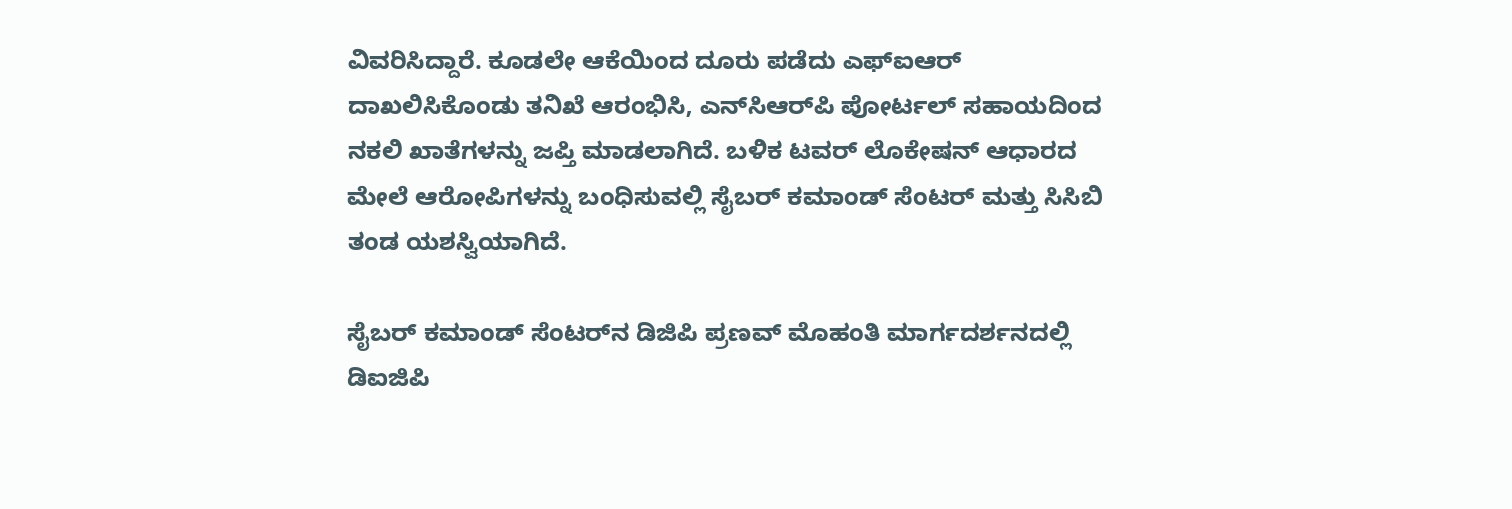ವಿವರಿಸಿದ್ದಾರೆ. ಕೂಡಲೇ ಆಕೆಯಿಂದ ದೂರು ಪಡೆದು ಎಫ್‌ಐಆರ್‌ ದಾಖಲಿಸಿಕೊಂಡು ತನಿಖೆ ಆರಂಭಿಸಿ, ಎನ್‌ಸಿಆರ್‌ಪಿ ಪೋರ್ಟಲ್‌ ಸಹಾಯದಿಂದ ನಕಲಿ ಖಾತೆಗಳನ್ನು ಜಪ್ತಿ ಮಾಡಲಾಗಿದೆ. ಬಳಿಕ ಟವರ್ ಲೊಕೇಷನ್‌ ಆಧಾರದ ಮೇಲೆ ಆರೋಪಿಗಳನ್ನು ಬಂಧಿಸುವಲ್ಲಿ ಸೈಬರ್ ಕಮಾಂಡ್ ಸೆಂಟರ್‌ ಮತ್ತು ಸಿಸಿಬಿ ತಂಡ ಯಶಸ್ವಿಯಾಗಿದೆ.

ಸೈಬರ್ ಕಮಾಂಡ್‌ ಸೆಂಟರ್‌ನ ಡಿಜಿಪಿ ಪ್ರಣವ್‌ ಮೊಹಂತಿ ಮಾರ್ಗದರ್ಶನದಲ್ಲಿ ಡಿಐಜಿಪಿ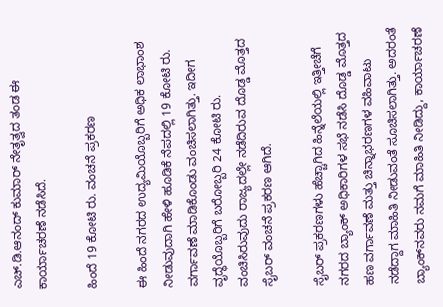ಎಚ್‌.ಡಿ.ಆನಂದ್ ಕುಮಾರ್‌ ನೇತೃತ್ವದ ತಂಡ ಈ ಕಾರ್ಯಾಚರಣೆ ನಡೆಸಿದೆ.

ಹಿಂದೆ 19 ಕೋಟಿ ರು. ವಂಚನೆ ಪ್ರಕರಣ

ಈ ಹಿಂದೆ ನಗರದ ಉದ್ಯಮಿಯೊಬ್ಬರಿಗೆ ಅಧಿಕ ಲಾಭಾಂಶ ನೀಡುವುದಾಗಿ ಹೇಳಿ ಹೂಡಿಕೆ ನೆಪದಲ್ಲಿ 19 ಕೋಟಿ ರು. ವರ್ಗಾವಣೆ ಮಾಡಿಕೊಂಡು ವಂಚಿಸಲಾಗಿತ್ತು. ಇದೀಗ ವೃದ್ಧೆಯೊಬ್ಬರಿಗೆ ಬರೋಬ್ಬರಿ 24 ಕೋಟಿ ರು. ವಂಚಿಸಿರುವುದು ರಾಜ್ಯದಲ್ಲೇ ನಡೆದಿರುವ ದೊಡ್ಡ ಮೊತ್ತದ ಸೈಬರ್‌ ವಂಚನೆ ಪ್ರಕರಣ ಆಗಿದೆ.

ಸೈಬರ್‌ ಪ್ರಕರಣಗಳು ಹೆಚ್ಚಾಗಿದ ಹಿನ್ನೆಲೆಯಲ್ಲಿ ಇತ್ತೀಚೆಗೆ ನಗರದ ಬ್ಯಾಂಕ್‌ ಅಧಿಕಾರಿಗಳ ಸಭೆ ನಡೆಸಿ ದೊಡ್ಡ ಮೊತ್ತದ ಹಣ ವರ್ಗಾವಣೆ ಮತ್ತು ಚಿನ್ನಾಭರಣಗಳ ವಹಿವಾಟು ನಡೆದ್ದಾಗ ಮಾಹಿತಿ ನೀಡುವಂತೆ ಸೂಚಿಸಲಾಗಿತ್ತು. ಅದರಂತೆ ಬ್ಯಾಂಕ್‌ನವರು ನಮಗೆ ಮಾಹಿತಿ ನೀಡಿದ್ದು, ಕಾರ್ಯಾಚರಣೆ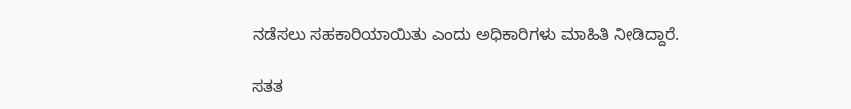ನಡೆಸಲು ಸಹಕಾರಿಯಾಯಿತು ಎಂದು ಅಧಿಕಾರಿಗಳು ಮಾಹಿತಿ ನೀಡಿದ್ದಾರೆ.

ಸತತ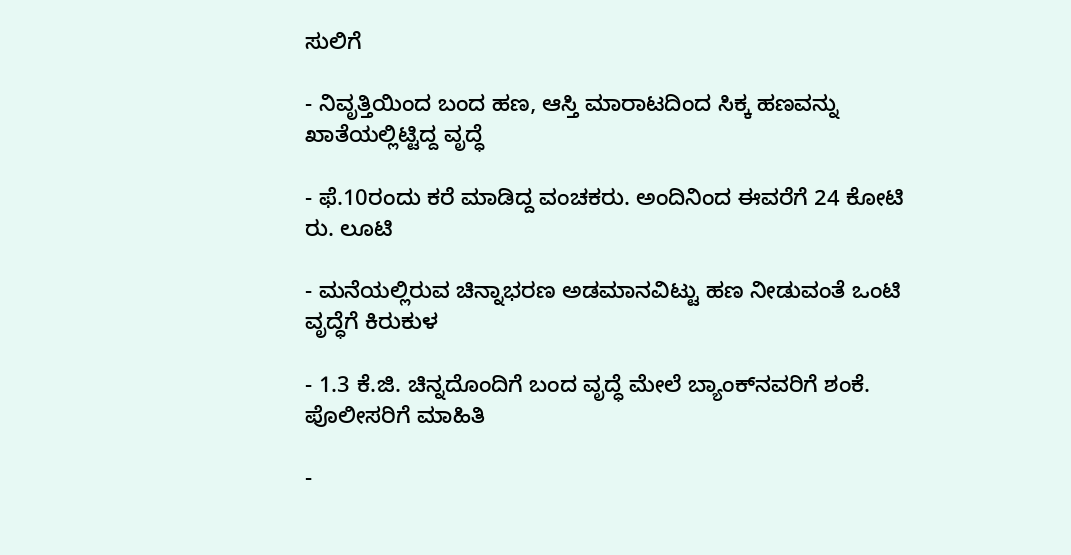ಸುಲಿಗೆ

- ನಿವೃತ್ತಿಯಿಂದ ಬಂದ ಹಣ, ಆಸ್ತಿ ಮಾರಾಟದಿಂದ ಸಿಕ್ಕ ಹಣವನ್ನು ಖಾತೆಯಲ್ಲಿಟ್ಟಿದ್ದ ವೃದ್ಧೆ

- ಫೆ.10ರಂದು ಕರೆ ಮಾಡಿದ್ದ ವಂಚಕರು. ಅಂದಿನಿಂದ ಈವರೆಗೆ 24 ಕೋಟಿ ರು. ಲೂಟಿ

- ಮನೆಯಲ್ಲಿರುವ ಚಿನ್ನಾಭರಣ ಅಡಮಾನವಿಟ್ಟು ಹಣ ನೀಡುವಂತೆ ಒಂಟಿ ವೃದ್ಧೆಗೆ ಕಿರುಕುಳ

- 1.3 ಕೆ.ಜಿ. ಚಿನ್ನದೊಂದಿಗೆ ಬಂದ ವೃದ್ಧೆ ಮೇಲೆ ಬ್ಯಾಂಕ್‌ನವರಿಗೆ ಶಂಕೆ. ಪೊಲೀಸರಿಗೆ ಮಾಹಿತಿ

-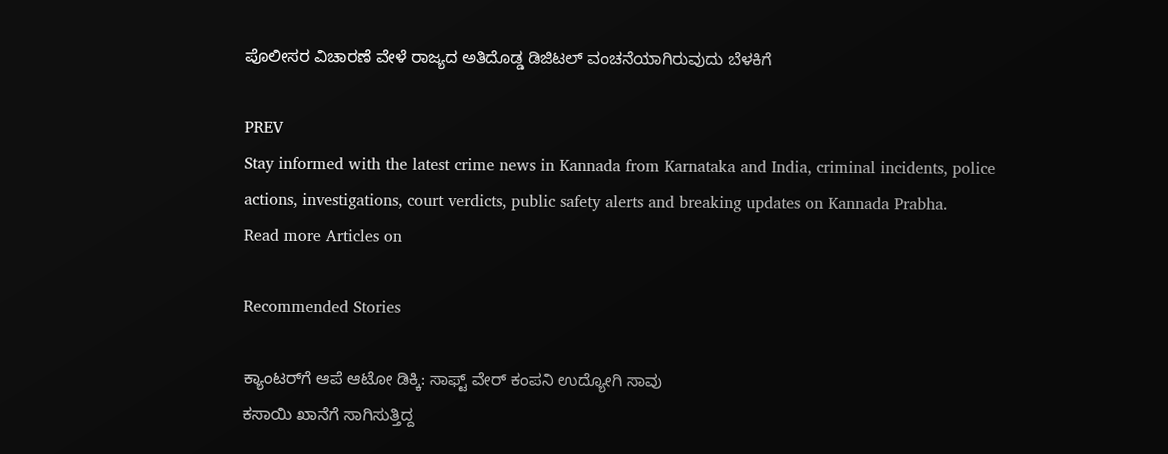ಪೊಲೀಸರ ವಿಚಾರಣೆ ವೇಳೆ ರಾಜ್ಯದ ಅತಿದೊಡ್ಡ ಡಿಜಿಟಲ್‌ ವಂಚನೆಯಾಗಿರುವುದು ಬೆಳಕಿಗೆ

PREV
Stay informed with the latest crime news in Kannada from Karnataka and India, criminal incidents, police actions, investigations, court verdicts, public safety alerts and breaking updates on Kannada Prabha.
Read more Articles on

Recommended Stories

ಕ್ಯಾಂಟರ್‌ಗೆ ಆಪೆ ಆಟೋ ಡಿಕ್ಕಿ: ಸಾಫ್ಟ್ ವೇರ್ ಕಂಪನಿ ಉದ್ಯೋಗಿ ಸಾವು
ಕಸಾಯಿ ಖಾನೆಗೆ ಸಾಗಿಸುತ್ತಿದ್ದ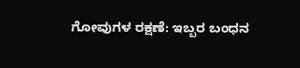ಗೋವುಗಳ ರಕ್ಷಣೆ: ಇಬ್ಬರ ಬಂಧನ